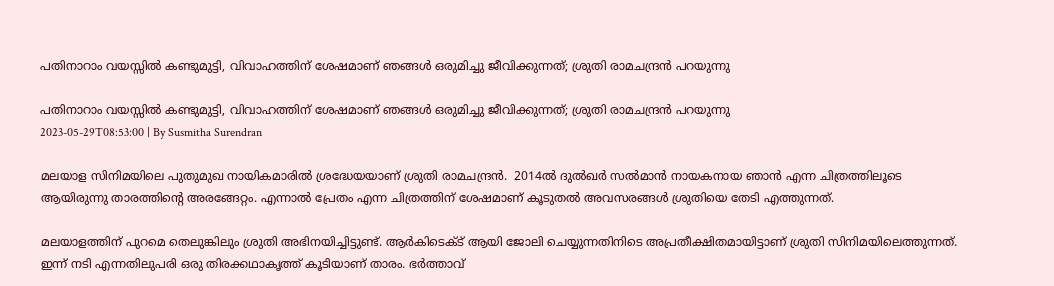പതിനാറാം വയസ്സിൽ കണ്ടുമുട്ടി, വിവാഹത്തിന് ശേഷമാണ് ഞങ്ങൾ ഒരുമിച്ചു ജീവിക്കുന്നത്; ശ്രുതി രാമചന്ദ്രൻ പറയുന്നു

പതിനാറാം വയസ്സിൽ കണ്ടുമുട്ടി, വിവാഹത്തിന് ശേഷമാണ് ഞങ്ങൾ ഒരുമിച്ചു ജീവിക്കുന്നത്; ശ്രുതി രാമചന്ദ്രൻ പറയുന്നു
2023-05-29T08:53:00 | By Susmitha Surendran

മലയാള സിനിമയിലെ പുതുമുഖ നായികമാരിൽ ശ്രദ്ധേയയാണ് ശ്രുതി രാമചന്ദ്രൻ.  2014ൽ ദുൽഖർ സൽമാൻ നായകനായ ഞാൻ എന്ന ചിത്രത്തിലൂടെ ആയിരുന്നു താരത്തിന്റെ അരങ്ങേറ്റം. എന്നാൽ പ്രേതം എന്ന ചിത്രത്തിന് ശേഷമാണ് കൂടുതൽ അവസരങ്ങൾ ശ്രുതിയെ തേടി എത്തുന്നത്.

മലയാളത്തിന് പുറമെ തെലുങ്കിലും ശ്രുതി അഭിനയിച്ചിട്ടുണ്ട്. ആർകിടെക്ട് ആയി ജോലി ചെയ്യുന്നതിനിടെ അപ്രതീക്ഷിതമായിട്ടാണ് ശ്രുതി സിനിമയിലെത്തുന്നത്. ഇന്ന് നടി എന്നതിലുപരി ഒരു തിരക്കഥാകൃത്ത് കൂടിയാണ് താരം. ഭർത്താവ്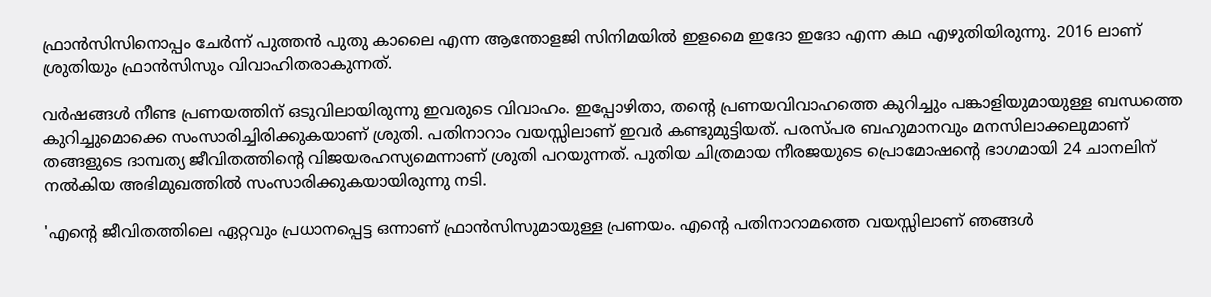ഫ്രാൻസിസിനൊപ്പം ചേർന്ന് പുത്തൻ പുതു കാലൈ എന്ന ആന്തോളജി സിനിമയിൽ ഇളമൈ ഇദോ ഇദോ എന്ന കഥ എഴുതിയിരുന്നു. 2016 ലാണ് ശ്രുതിയും ഫ്രാൻസിസും വിവാഹിതരാകുന്നത്.

വർഷങ്ങൾ നീണ്ട പ്രണയത്തിന് ഒടുവിലായിരുന്നു ഇവരുടെ വിവാഹം. ഇപ്പോഴിതാ, തന്റെ പ്രണയവിവാഹത്തെ കുറിച്ചും പങ്കാളിയുമായുള്ള ബന്ധത്തെ കുറിച്ചുമൊക്കെ സംസാരിച്ചിരിക്കുകയാണ് ശ്രുതി. പതിനാറാം വയസ്സിലാണ് ഇവർ കണ്ടുമുട്ടിയത്. പരസ്‌പര ബഹുമാനവും മനസിലാക്കലുമാണ് തങ്ങളുടെ ദാമ്പത്യ ജീവിതത്തിന്റെ വിജയരഹസ്യമെന്നാണ് ശ്രുതി പറയുന്നത്. പുതിയ ചിത്രമായ നീരജയുടെ പ്രൊമോഷന്റെ ഭാഗമായി 24 ചാനലിന് നൽകിയ അഭിമുഖത്തിൽ സംസാരിക്കുകയായിരുന്നു നടി.

'എന്റെ ജീവിതത്തിലെ ഏറ്റവും പ്രധാനപ്പെട്ട ഒന്നാണ് ഫ്രാൻസിസുമായുള്ള പ്രണയം. എന്റെ പതിനാറാമത്തെ വയസ്സിലാണ് ഞങ്ങൾ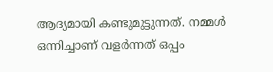ആദ്യമായി കണ്ടുമുട്ടുന്നത്. നമ്മൾ ഒന്നിച്ചാണ് വളർന്നത് ഒപ്പം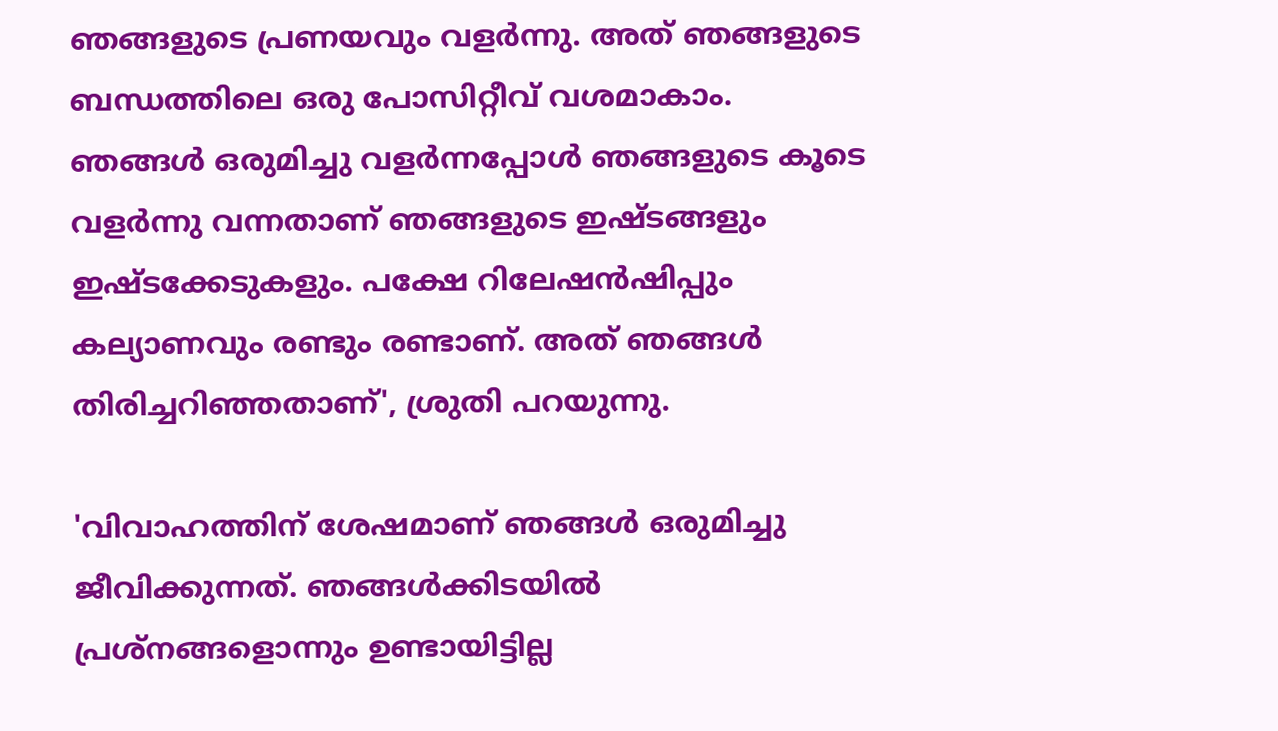ഞങ്ങളുടെ പ്രണയവും വളർന്നു. അത് ഞങ്ങളുടെ ബന്ധത്തിലെ ഒരു പോസിറ്റീവ് വശമാകാം. ഞങ്ങൾ ഒരുമിച്ചു വളർന്നപ്പോൾ ഞങ്ങളുടെ കൂടെ വളർന്നു വന്നതാണ് ഞങ്ങളുടെ ഇഷ്ടങ്ങളും ഇഷ്ടക്കേടുകളും. പക്ഷേ റിലേഷൻഷിപ്പും കല്യാണവും രണ്ടും രണ്ടാണ്. അത് ഞങ്ങൾ തിരിച്ചറിഞ്ഞതാണ്', ശ്രുതി പറയുന്നു.

'വിവാഹത്തിന് ശേഷമാണ് ഞങ്ങൾ ഒരുമിച്ചു ജീവിക്കുന്നത്. ഞങ്ങൾക്കിടയിൽ പ്രശ്നങ്ങളൊന്നും ഉണ്ടായിട്ടില്ല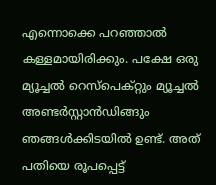എന്നൊക്കെ പറഞ്ഞാൽ കള്ളമായിരിക്കും. പക്ഷേ ഒരു മ്യൂച്ചൽ റെസ്പെക്റ്റും മ്യൂച്ചൽ അണ്ടർസ്റ്റാൻഡിങ്ങും ഞങ്ങൾക്കിടയിൽ ഉണ്ട്. അത് പതിയെ രൂപപ്പെട്ട്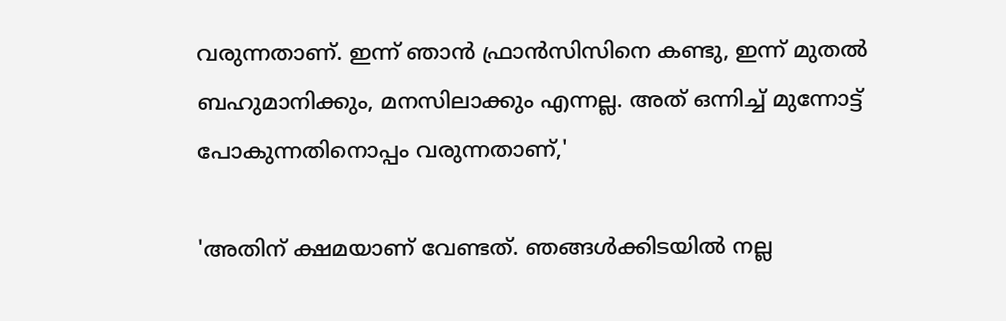വരുന്നതാണ്. ഇന്ന് ഞാൻ ഫ്രാൻസിസിനെ കണ്ടു, ഇന്ന് മുതൽ ബഹുമാനിക്കും, മനസിലാക്കും എന്നല്ല. അത് ഒന്നിച്ച് മുന്നോട്ട് പോകുന്നതിനൊപ്പം വരുന്നതാണ്,'

'അതിന് ക്ഷമയാണ് വേണ്ടത്. ഞങ്ങൾക്കിടയിൽ നല്ല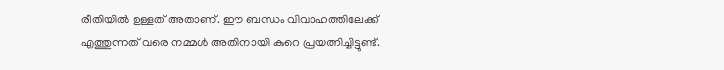രീതിയിൽ ഉള്ളത് അതാണ്. ഈ ബന്ധം വിവാഹത്തിലേക്ക് എത്തുന്നത് വരെ നമ്മൾ അതിനായി കുറെ പ്രയത്നിച്ചിട്ടുണ്ട്.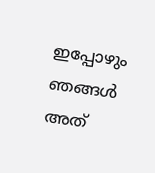ഇപ്പോഴും ഞങ്ങൾ അത്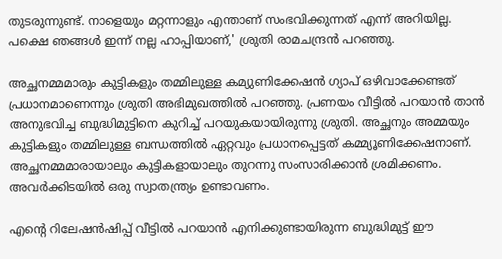തുടരുന്നുണ്ട്. നാളെയും മറ്റന്നാളും എന്താണ് സംഭവിക്കുന്നത് എന്ന് അറിയില്ല. പക്ഷെ ഞങ്ങൾ ഇന്ന് നല്ല ഹാപ്പിയാണ്,' ശ്രുതി രാമചന്ദ്രൻ പറഞ്ഞു.

അച്ഛനമ്മമാരും കുട്ടികളും തമ്മിലുള്ള കമ്യുണിക്കേഷൻ ഗ്യാപ് ഒഴിവാക്കേണ്ടത് പ്രധാനമാണെന്നും ശ്രുതി അഭിമുഖത്തിൽ പറഞ്ഞു. പ്രണയം വീട്ടിൽ പറയാൻ താൻ അനുഭവിച്ച ബുദ്ധിമുട്ടിനെ കുറിച്ച് പറയുകയായിരുന്നു ശ്രുതി. അച്ഛനും അമ്മയും കുട്ടികളും തമ്മിലുള്ള ബന്ധത്തിൽ ഏറ്റവും പ്രധാനപ്പെട്ടത് കമ്മ്യൂണിക്കേഷനാണ്. അച്ഛനമ്മമാരായാലും കുട്ടികളായാലും തുറന്നു സംസാരിക്കാൻ ശ്രമിക്കണം. അവർക്കിടയിൽ ഒരു സ്വാതന്ത്ര്യം ഉണ്ടാവണം.

എന്റെ റിലേഷൻഷിപ്പ് വീട്ടിൽ പറയാൻ എനിക്കുണ്ടായിരുന്ന ബുദ്ധിമുട്ട് ഈ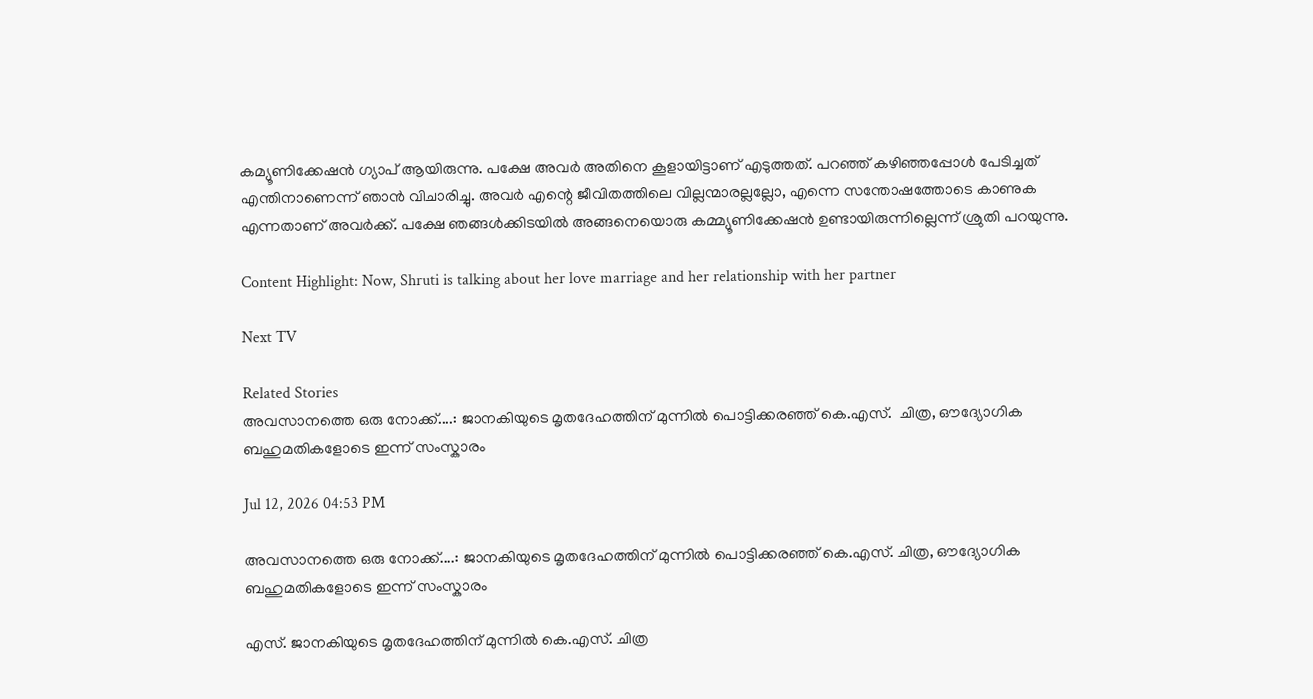കമ്യൂണിക്കേഷൻ ഗ്യാപ് ആയിരുന്നു. പക്ഷേ അവർ അതിനെ കൂളായിട്ടാണ് എടുത്തത്. പറഞ്ഞ് കഴിഞ്ഞപ്പോൾ പേടിച്ചത് എന്തിനാണെന്ന് ഞാൻ വിചാരിച്ചു. അവർ എന്റെ ജീവിതത്തിലെ വില്ലന്മാരല്ലല്ലോ, എന്നെ സന്തോഷത്തോടെ കാണുക എന്നതാണ് അവർക്ക്. പക്ഷേ ഞങ്ങൾക്കിടയിൽ അങ്ങനെയൊരു കമ്മ്യൂണിക്കേഷൻ ഉണ്ടായിരുന്നില്ലെന്ന് ശ്രുതി പറയുന്നു.

Content Highlight: Now, Shruti is talking about her love marriage and her relationship with her partner

Next TV

Related Stories
അവസാനത്തെ ഒരു നോക്ക്....: ജാനകിയുടെ മൃതദേഹത്തിന് മുന്നിൽ പൊട്ടിക്കരഞ്ഞ് കെ.എസ്.  ചിത്ര, ഔദ്യോഗിക ബഹുമതികളോടെ ഇന്ന് സംസ്കാരം

Jul 12, 2026 04:53 PM

അവസാനത്തെ ഒരു നോക്ക്....: ജാനകിയുടെ മൃതദേഹത്തിന് മുന്നിൽ പൊട്ടിക്കരഞ്ഞ് കെ.എസ്. ചിത്ര, ഔദ്യോഗിക ബഹുമതികളോടെ ഇന്ന് സംസ്കാരം

എസ്. ജാനകിയുടെ മൃതദേഹത്തിന് മുന്നിൽ കെ.എസ്. ചിത്ര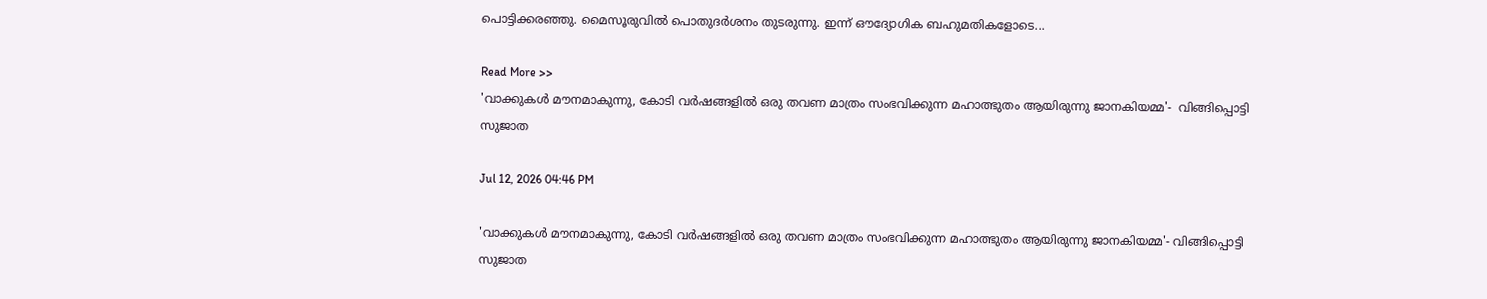പൊട്ടിക്കരഞ്ഞു. മൈസൂരുവിൽ പൊതുദർശനം തുടരുന്നു. ഇന്ന് ഔദ്യോഗിക ബഹുമതികളോടെ...

Read More >>
'വാക്കുകൾ മൗനമാകുന്നു, കോടി വർഷങ്ങളിൽ ഒരു തവണ മാത്രം സംഭവിക്കുന്ന മഹാത്ഭുതം ആയിരുന്നു ജാനകിയമ്മ'-  വിങ്ങിപ്പൊട്ടി സുജാത

Jul 12, 2026 04:46 PM

'വാക്കുകൾ മൗനമാകുന്നു, കോടി വർഷങ്ങളിൽ ഒരു തവണ മാത്രം സംഭവിക്കുന്ന മഹാത്ഭുതം ആയിരുന്നു ജാനകിയമ്മ'- വിങ്ങിപ്പൊട്ടി സുജാത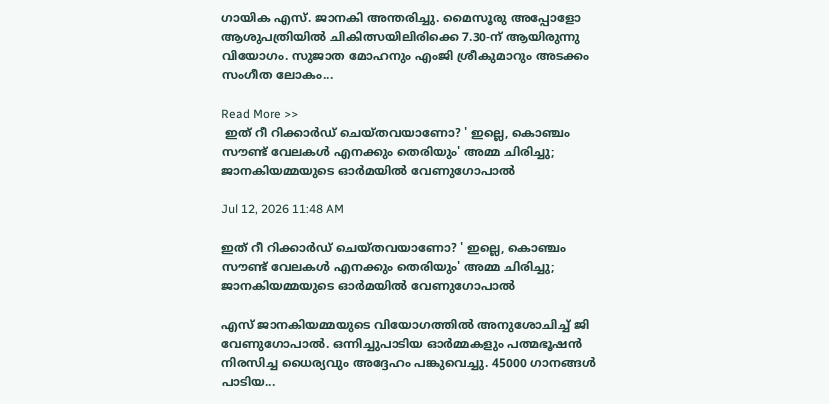ഗായിക എസ്. ജാനകി അന്തരിച്ചു. മൈസൂരു അപ്പോളോ ആശുപത്രിയിൽ ചികിത്സയിലിരിക്കെ 7.30-ന് ആയിരുന്നു വിയോഗം. സുജാത മോഹനും എംജി ശ്രീകുമാറും അടക്കം സംഗീത ലോകം...

Read More >>
 ഇത് റീ റിക്കാർഡ് ചെയ്തവയാണോ? ' ഇല്ലെ, കൊഞ്ചം സൗണ്ട് വേലകൾ എനക്കും തെരിയും' അമ്മ ചിരിച്ചു;  ജാനകിയമ്മയുടെ ഓർമയിൽ വേണുഗോപാൽ

Jul 12, 2026 11:48 AM

ഇത് റീ റിക്കാർഡ് ചെയ്തവയാണോ? ' ഇല്ലെ, കൊഞ്ചം സൗണ്ട് വേലകൾ എനക്കും തെരിയും' അമ്മ ചിരിച്ചു; ജാനകിയമ്മയുടെ ഓർമയിൽ വേണുഗോപാൽ

എസ് ജാനകിയമ്മയുടെ വിയോഗത്തിൽ അനുശോചിച്ച് ജി വേണുഗോപാൽ. ഒന്നിച്ചുപാടിയ ഓർമ്മകളും പത്മഭൂഷൻ നിരസിച്ച ധൈര്യവും അദ്ദേഹം പങ്കുവെച്ചു. 45000 ഗാനങ്ങൾ പാടിയ...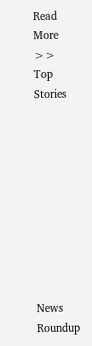Read More >>
Top Stories










News Roundup